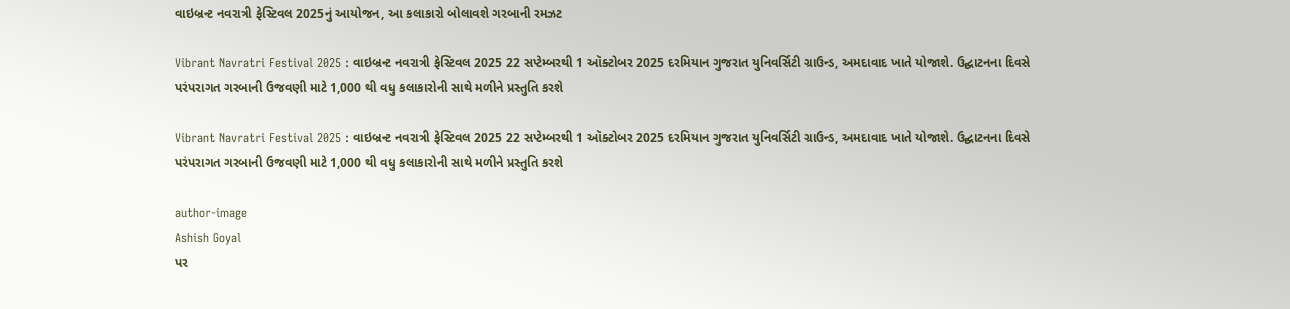વાઇબ્રન્ટ નવરાત્રી ફેસ્ટિવલ 2025નું આયોજન, આ કલાકારો બોલાવશે ગરબાની રમઝટ

Vibrant Navratri Festival 2025 : વાઇબ્રન્ટ નવરાત્રી ફેસ્ટિવલ 2025 22 સપ્ટેમ્બરથી 1 ઑક્ટોબર 2025 દરમિયાન ગુજરાત યુનિવર્સિટી ગ્રાઉન્ડ, અમદાવાદ ખાતે યોજાશે. ઉદ્ઘાટનના દિવસે પરંપરાગત ગરબાની ઉજવણી માટે 1,000 થી વધુ કલાકારોની સાથે મળીને પ્રસ્તુતિ કરશે

Vibrant Navratri Festival 2025 : વાઇબ્રન્ટ નવરાત્રી ફેસ્ટિવલ 2025 22 સપ્ટેમ્બરથી 1 ઑક્ટોબર 2025 દરમિયાન ગુજરાત યુનિવર્સિટી ગ્રાઉન્ડ, અમદાવાદ ખાતે યોજાશે. ઉદ્ઘાટનના દિવસે પરંપરાગત ગરબાની ઉજવણી માટે 1,000 થી વધુ કલાકારોની સાથે મળીને પ્રસ્તુતિ કરશે

author-image
Ashish Goyal
પર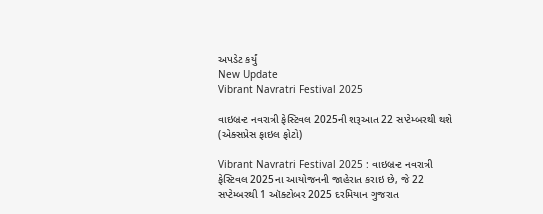અપડેટ કર્યું
New Update
Vibrant Navratri Festival 2025

વાઇબ્રન્ટ નવરાત્રી ફેસ્ટિવલ 2025ની શરૂઆત 22 સપ્ટેમ્બરથી થશે (એક્સપ્રેસ ફાઇલ ફોટો)

Vibrant Navratri Festival 2025 : વાઇબ્રન્ટ નવરાત્રી ફેસ્ટિવલ 2025ના આયોજનની જાહેરાત કરાઇ છે, જે 22 સપ્ટેમ્બરથી 1 ઑક્ટોબર 2025 દરમિયાન ગુજરાત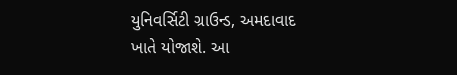યુનિવર્સિટી ગ્રાઉન્ડ, અમદાવાદ ખાતે યોજાશે. આ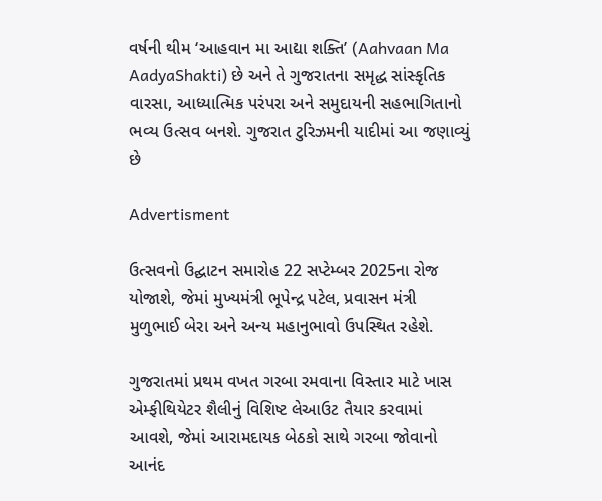વર્ષની થીમ ‘આહવાન મા આદ્યા શક્તિ’ (Aahvaan Ma AadyaShakti) છે અને તે ગુજરાતના સમૃદ્ધ સાંસ્કૃતિક વારસા, આધ્યાત્મિક પરંપરા અને સમુદાયની સહભાગિતાનો ભવ્ય ઉત્સવ બનશે. ગુજરાત ટુરિઝમની યાદીમાં આ જણાવ્યું છે

Advertisment

ઉત્સવનો ઉદ્ઘાટન સમારોહ 22 સપ્ટેમ્બર 2025ના રોજ યોજાશે, જેમાં મુખ્યમંત્રી ભૂપેન્દ્ર પટેલ, પ્રવાસન મંત્રી મુળુભાઈ બેરા અને અન્ય મહાનુભાવો ઉપસ્થિત રહેશે.

ગુજરાતમાં પ્રથમ વખત ગરબા રમવાના વિસ્તાર માટે ખાસ એમ્ફીથિયેટર શૈલીનું વિશિષ્ટ લેઆઉટ તૈયાર કરવામાં આવશે, જેમાં આરામદાયક બેઠકો સાથે ગરબા જોવાનો આનંદ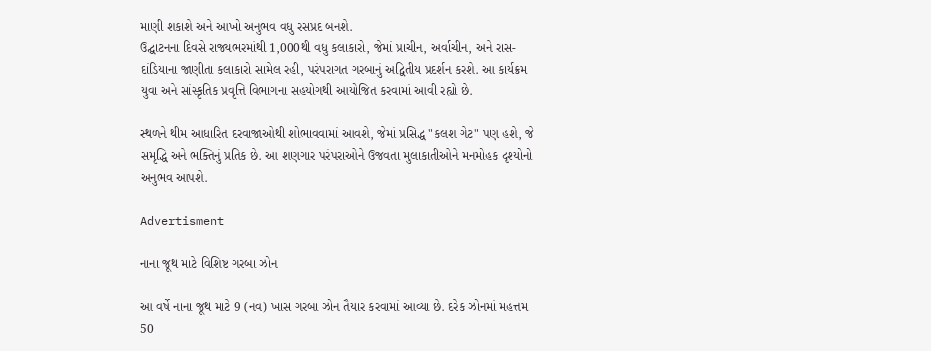માણી શકાશે અને આખો અનુભવ વધુ રસપ્રદ બનશે.
ઉદ્ઘાટનના દિવસે રાજ્યભરમાંથી 1,000થી વધુ કલાકારો, જેમાં પ્રાચીન, અર્વાચીન, અને રાસ-દાંડિયાના જાણીતા કલાકારો સામેલ રહી, પરંપરાગત ગરબાનું અદ્વિતીય પ્રદર્શન કરશે. આ કાર્યક્રમ યુવા અને સાંસ્કૃતિક પ્રવૃત્તિ વિભાગના સહયોગથી આયોજિત કરવામાં આવી રહ્યો છે.

સ્થળને થીમ આધારિત દરવાજાઓથી શોભાવવામાં આવશે, જેમાં પ્રસિદ્ધ "કલશ ગેટ" પણ હશે, જે સમૃદ્ધિ અને ભક્તિનું પ્રતિક છે. આ શણગાર પરંપરાઓને ઉજવતા મુલાકાતીઓને મનમોહક દૃશ્યોનો અનુભવ આપશે.

Advertisment

નાના જૂથ માટે વિશિષ્ટ ગરબા ઝોન

આ વર્ષે નાના જૂથ માટે 9 (નવ) ખાસ ગરબા ઝોન તૈયાર કરવામાં આવ્યા છે. દરેક ઝોનમાં મહત્તમ 50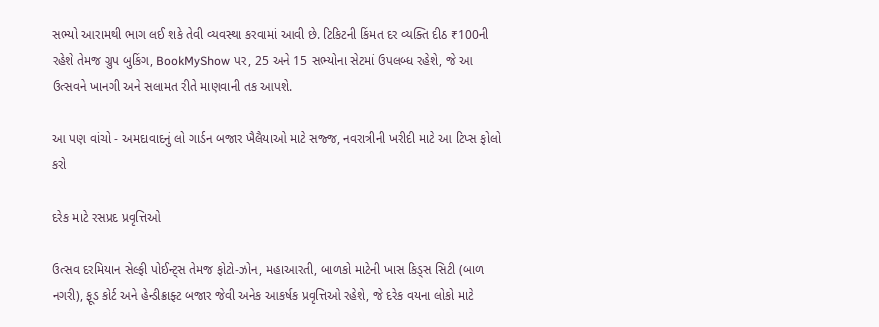સભ્યો આરામથી ભાગ લઈ શકે તેવી વ્યવસ્થા કરવામાં આવી છે. ટિકિટની કિંમત દર વ્યક્તિ દીઠ ₹100ની રહેશે તેમજ ગ્રુપ બુકિંગ, BookMyShow પર, 25 અને 15 સભ્યોના સેટમાં ઉપલબ્ધ રહેશે, જે આ ઉત્સવને ખાનગી અને સલામત રીતે માણવાની તક આપશે.

આ પણ વાંચો - અમદાવાદનું લો ગાર્ડન બજાર ખૈલૈયાઓ માટે સજ્જ, નવરાત્રીની ખરીદી માટે આ ટિપ્સ ફોલો કરો

દરેક માટે રસપ્રદ પ્રવૃત્તિઓ

ઉત્સવ દરમિયાન સેલ્ફી પોઈન્ટ્સ તેમજ ફોટો-ઝોન, મહાઆરતી, બાળકો માટેની ખાસ કિડ્સ સિટી (બાળ નગરી), ફૂડ કોર્ટ અને હેન્ડીક્રાફ્ટ બજાર જેવી અનેક આકર્ષક પ્રવૃત્તિઓ રહેશે, જે દરેક વયના લોકો માટે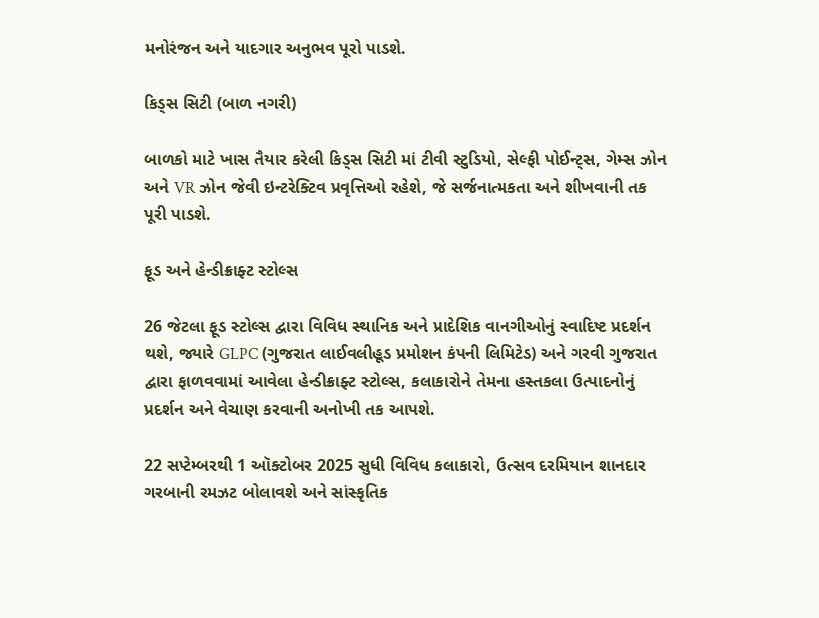મનોરંજન અને યાદગાર અનુભવ પૂરો પાડશે.

કિડ્સ સિટી (બાળ નગરી)

બાળકો માટે ખાસ તૈયાર કરેલી કિડ્સ સિટી માં ટીવી સ્ટુડિયો, સેલ્ફી પોઈન્ટ્સ, ગેમ્સ ઝોન અને VR ઝોન જેવી ઇન્ટરેક્ટિવ પ્રવૃત્તિઓ રહેશે, જે સર્જનાત્મકતા અને શીખવાની તક પૂરી પાડશે.

ફૂડ અને હેન્ડીક્રાફ્ટ સ્ટોલ્સ

26 જેટલા ફૂડ સ્ટોલ્સ દ્વારા વિવિધ સ્થાનિક અને પ્રાદેશિક વાનગીઓનું સ્વાદિષ્ટ પ્રદર્શન થશે, જ્યારે GLPC (ગુજરાત લાઈવલીહૂડ પ્રમોશન કંપની લિમિટેડ) અને ગરવી ગુજરાત દ્વારા ફાળવવામાં આવેલા હેન્ડીક્રાફ્ટ સ્ટોલ્સ, કલાકારોને તેમના હસ્તકલા ઉત્પાદનોનું પ્રદર્શન અને વેચાણ કરવાની અનોખી તક આપશે.

22 સપ્ટેમ્બરથી 1 ઑક્ટોબર 2025 સુધી વિવિધ કલાકારો, ઉત્સવ દરમિયાન શાનદાર ગરબાની રમઝટ બોલાવશે અને સાંસ્કૃતિક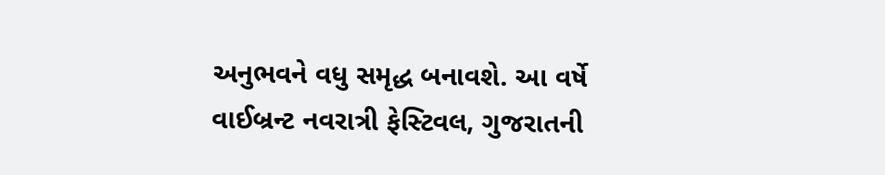અનુભવને વધુ સમૃદ્ધ બનાવશે. આ વર્ષે વાઈબ્રન્ટ નવરાત્રી ફેસ્ટિવલ, ગુજરાતની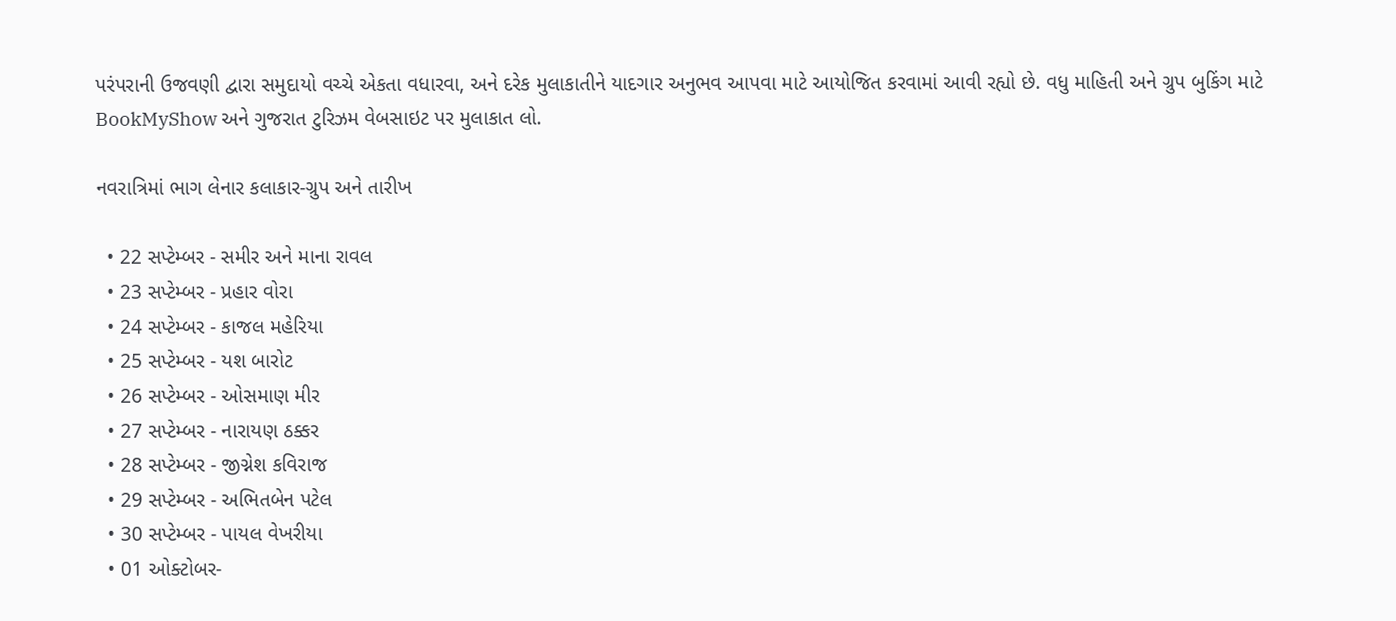પરંપરાની ઉજવણી દ્વારા સમુદાયો વચ્ચે એકતા વધારવા, અને દરેક મુલાકાતીને યાદગાર અનુભવ આપવા માટે આયોજિત કરવામાં આવી રહ્યો છે. વધુ માહિતી અને ગ્રુપ બુકિંગ માટે BookMyShow અને ગુજરાત ટુરિઝમ વેબસાઇટ પર મુલાકાત લો.

નવરાત્રિમાં ભાગ લેનાર કલાકાર-ગ્રુપ અને તારીખ

  • 22 સપ્ટેમ્બર - સમીર અને માના રાવલ
  • 23 સપ્ટેમ્બર - પ્રહાર વોરા
  • 24 સપ્ટેમ્બર - કાજલ મહેરિયા
  • 25 સપ્ટેમ્બર - યશ બારોટ
  • 26 સપ્ટેમ્બર - ઓસમાણ મીર
  • 27 સપ્ટેમ્બર - નારાયણ ઠક્કર
  • 28 સપ્ટેમ્બર - જીગ્નેશ કવિરાજ
  • 29 સપ્ટેમ્બર - અભિતબેન પટેલ
  • 30 સપ્ટેમ્બર - પાયલ વેખરીયા
  • 01 ઓક્ટોબર-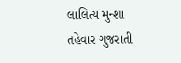લાલિત્ય મુન્શા
તહેવાર ગુજરાતી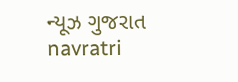ન્યૂઝ ગુજરાત navratri